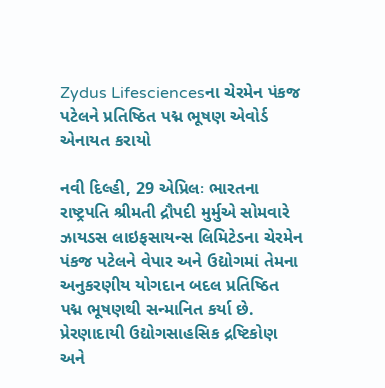Zydus Lifesciencesના ચેરમેન પંકજ પટેલને પ્રતિષ્ઠિત પદ્મ ભૂષણ એવોર્ડ એનાયત કરાયો

નવી દિલ્હી, 29 એપ્રિલઃ ભારતના રાષ્ટ્રપતિ શ્રીમતી દ્રૌપદી મુર્મુએ સોમવારે ઝાયડસ લાઇફસાયન્સ લિમિટેડના ચેરમેન પંકજ પટેલને વેપાર અને ઉદ્યોગમાં તેમના અનુકરણીય યોગદાન બદલ પ્રતિષ્ઠિત પદ્મ ભૂષણથી સન્માનિત કર્યા છે. પ્રેરણાદાયી ઉદ્યોગસાહસિક દ્રષ્ટિકોણ અને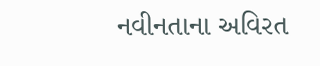નવીનતાના અવિરત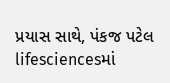પ્રયાસ સાથે, પંકજ પટેલ lifesciencesમાં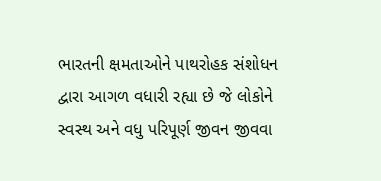ભારતની ક્ષમતાઓને પાથરોહક સંશોધન દ્વારા આગળ વધારી રહ્યા છે જે લોકોને સ્વસ્થ અને વધુ પરિપૂર્ણ જીવન જીવવા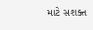માટે સશક્ત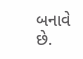બનાવે છે.